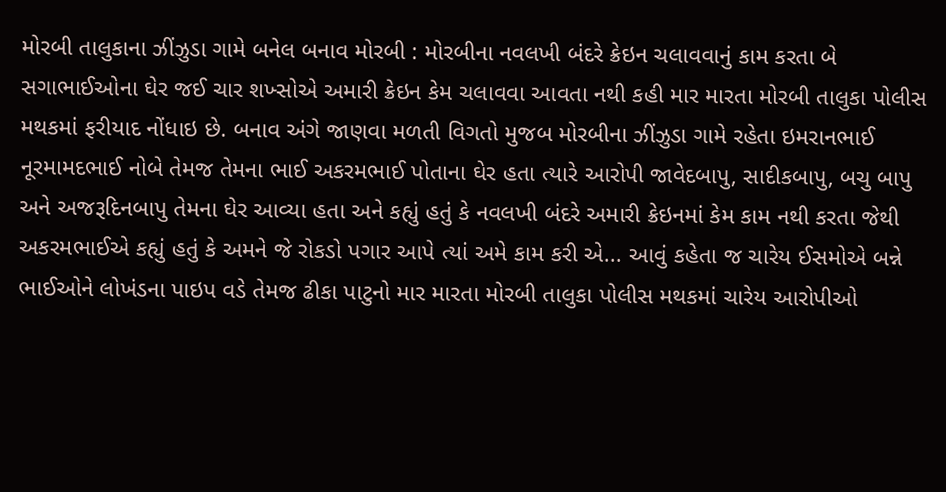મોરબી તાલુકાના ઝીંઝુડા ગામે બનેલ બનાવ મોરબી : મોરબીના નવલખી બંદરે ક્રેઇન ચલાવવાનું કામ કરતા બે સગાભાઈઓના ઘેર જઈ ચાર શખ્સોએ અમારી ક્રેઇન કેમ ચલાવવા આવતા નથી કહી માર મારતા મોરબી તાલુકા પોલીસ મથકમાં ફરીયાદ નોંધાઇ છે. બનાવ અંગે જાણવા મળતી વિગતો મુજબ મોરબીના ઝીંઝુડા ગામે રહેતા ઇમરાનભાઈ નૂરમામદભાઈ નોબે તેમજ તેમના ભાઈ અકરમભાઈ પોતાના ઘેર હતા ત્યારે આરોપી જાવેદબાપુ, સાદીકબાપુ, બચુ બાપુ અને અજરૂદિનબાપુ તેમના ઘેર આવ્યા હતા અને કહ્યું હતું કે નવલખી બંદરે અમારી ક્રેઇનમાં કેમ કામ નથી કરતા જેથી અકરમભાઈએ કહ્યું હતું કે અમને જે રોકડો પગાર આપે ત્યાં અમે કામ કરી એ... આવું કહેતા જ ચારેય ઈસમોએ બન્ને ભાઈઓને લોખંડના પાઇપ વડે તેમજ ઢીકા પાટુનો માર મારતા મોરબી તાલુકા પોલીસ મથકમાં ચારેય આરોપીઓ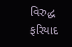વિરુદ્ધ ફરિયાદ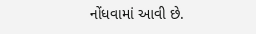નોંધવામાં આવી છે.